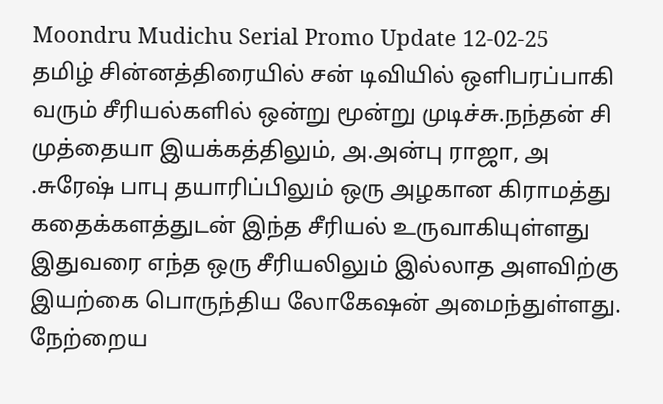Moondru Mudichu Serial Promo Update 12-02-25
தமிழ் சின்னத்திரையில் சன் டிவியில் ஒளிபரப்பாகி வரும் சீரியல்களில் ஒன்று மூன்று முடிச்சு.நந்தன் சி முத்தையா இயக்கத்திலும், அ.அன்பு ராஜா, அ .சுரேஷ் பாபு தயாரிப்பிலும் ஒரு அழகான கிராமத்து கதைக்களத்துடன் இந்த சீரியல் உருவாகியுள்ளது இதுவரை எந்த ஒரு சீரியலிலும் இல்லாத அளவிற்கு இயற்கை பொருந்திய லோகேஷன் அமைந்துள்ளது.
நேற்றைய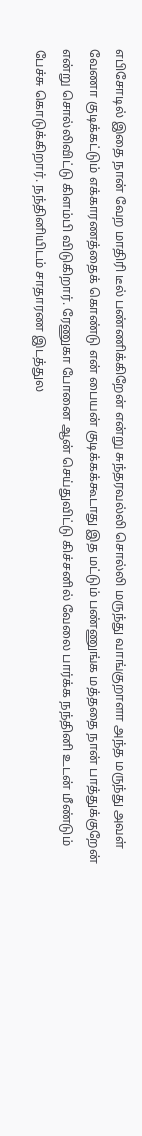எபிசோடில் இதை நான் வேற மாதிரி டீல் பண்ணிக்கிறேன் என்று சுந்தரவல்லி சொல்லி மருந்து வாங்குறாளா அந்த மருந்து அவள் வேணா குடிக்கட்டும் எக்காரணத்தைக் கொண்டு என் பையன் குடிக்கக்கூடாது இத மட்டும் பண்ணுங்க மத்ததை நான் பாத்துக்குறேன் என்று சொல்லிவிட்டு கிளம்பி விடுகிறார். ரேணுகா போனை ஆன் செய்துவிட்டு கிச்சனில் வேலை பார்க்க நந்தினி உடன் மீண்டும் பேச்சு கொடுக்கிறார். நந்தினியிடம் சாதாரண இடத்துல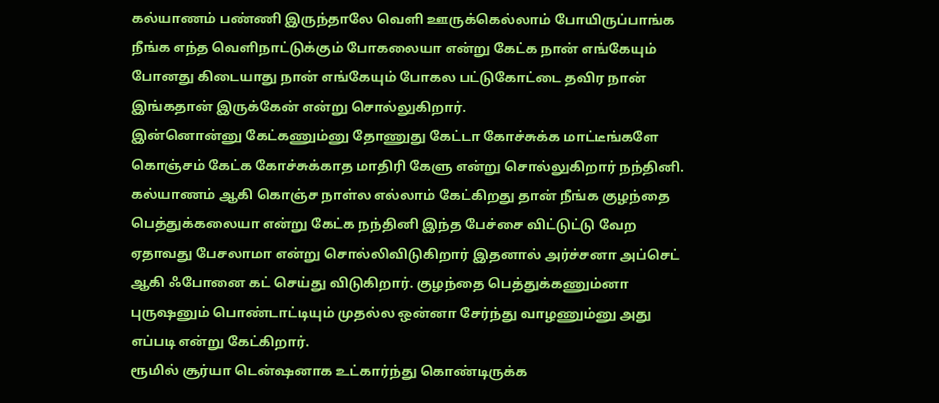கல்யாணம் பண்ணி இருந்தாலே வெளி ஊருக்கெல்லாம் போயிருப்பாங்க நீங்க எந்த வெளிநாட்டுக்கும் போகலையா என்று கேட்க நான் எங்கேயும் போனது கிடையாது நான் எங்கேயும் போகல பட்டுகோட்டை தவிர நான் இங்கதான் இருக்கேன் என்று சொல்லுகிறார்.
இன்னொன்னு கேட்கணும்னு தோணுது கேட்டா கோச்சுக்க மாட்டீங்களே கொஞ்சம் கேட்க கோச்சுக்காத மாதிரி கேளு என்று சொல்லுகிறார் நந்தினி. கல்யாணம் ஆகி கொஞ்ச நாள்ல எல்லாம் கேட்கிறது தான் நீங்க குழந்தை பெத்துக்கலையா என்று கேட்க நந்தினி இந்த பேச்சை விட்டுட்டு வேற ஏதாவது பேசலாமா என்று சொல்லிவிடுகிறார் இதனால் அர்ச்சனா அப்செட் ஆகி ஃபோனை கட் செய்து விடுகிறார். குழந்தை பெத்துக்கணும்னா புருஷனும் பொண்டாட்டியும் முதல்ல ஒன்னா சேர்ந்து வாழணும்னு அது எப்படி என்று கேட்கிறார்.
ரூமில் சூர்யா டென்ஷனாக உட்கார்ந்து கொண்டிருக்க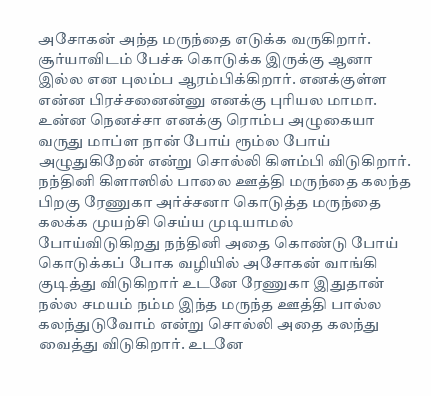அசோகன் அந்த மருந்தை எடுக்க வருகிறார். சூர்யாவிடம் பேச்சு கொடுக்க இருக்கு ஆனா இல்ல என புலம்ப ஆரம்பிக்கிறார். எனக்குள்ள என்ன பிரச்சனைன்னு எனக்கு புரியல மாமா. உன்ன நெனச்சா எனக்கு ரொம்ப அழுகையா வருது மாப்ள நான் போய் ரூம்ல போய் அழுதுகிறேன் என்று சொல்லி கிளம்பி விடுகிறார். நந்தினி கிளாஸில் பாலை ஊத்தி மருந்தை கலந்த பிறகு ரேணுகா அர்ச்சனா கொடுத்த மருந்தை கலக்க முயற்சி செய்ய முடியாமல் போய்விடுகிறது நந்தினி அதை கொண்டு போய் கொடுக்கப் போக வழியில் அசோகன் வாங்கி குடித்து விடுகிறார் உடனே ரேணுகா இதுதான் நல்ல சமயம் நம்ம இந்த மருந்த ஊத்தி பால்ல கலந்துடுவோம் என்று சொல்லி அதை கலந்து வைத்து விடுகிறார். உடனே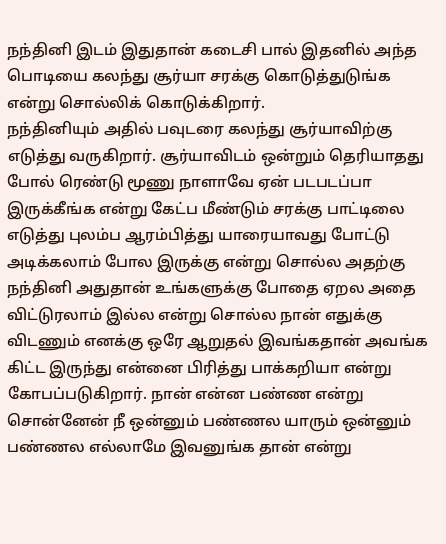நந்தினி இடம் இதுதான் கடைசி பால் இதனில் அந்த பொடியை கலந்து சூர்யா சரக்கு கொடுத்துடுங்க என்று சொல்லிக் கொடுக்கிறார்.
நந்தினியும் அதில் பவுடரை கலந்து சூர்யாவிற்கு எடுத்து வருகிறார். சூர்யாவிடம் ஒன்றும் தெரியாதது போல் ரெண்டு மூணு நாளாவே ஏன் படபடப்பா இருக்கீங்க என்று கேட்ப மீண்டும் சரக்கு பாட்டிலை எடுத்து புலம்ப ஆரம்பித்து யாரையாவது போட்டு அடிக்கலாம் போல இருக்கு என்று சொல்ல அதற்கு நந்தினி அதுதான் உங்களுக்கு போதை ஏறல அதை விட்டுரலாம் இல்ல என்று சொல்ல நான் எதுக்கு விடணும் எனக்கு ஒரே ஆறுதல் இவங்கதான் அவங்க கிட்ட இருந்து என்னை பிரித்து பாக்கறியா என்று கோபப்படுகிறார். நான் என்ன பண்ண என்று சொன்னேன் நீ ஒன்னும் பண்ணல யாரும் ஒன்னும் பண்ணல எல்லாமே இவனுங்க தான் என்று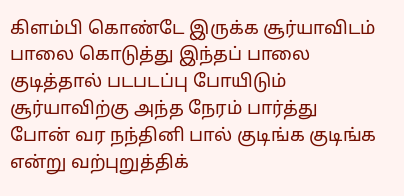கிளம்பி கொண்டே இருக்க சூர்யாவிடம் பாலை கொடுத்து இந்தப் பாலை குடித்தால் படபடப்பு போயிடும் சூர்யாவிற்கு அந்த நேரம் பார்த்து போன் வர நந்தினி பால் குடிங்க குடிங்க என்று வற்புறுத்திக்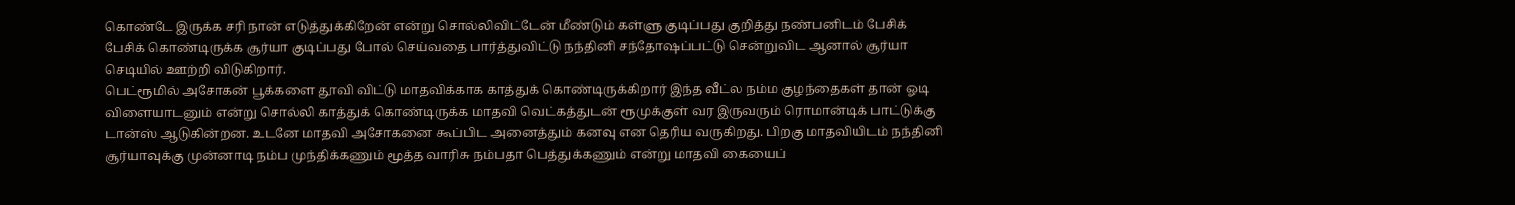கொண்டே இருக்க சரி நான் எடுத்துக்கிறேன் என்று சொல்லிவிட்டேன் மீண்டும் கள்ளு குடிப்பது குறித்து நண்பனிடம் பேசிக் பேசிக் கொண்டிருக்க சூர்யா குடிப்பது போல் செய்வதை பார்த்துவிட்டு நந்தினி சந்தோஷப்பட்டு சென்றுவிட ஆனால் சூர்யா செடியில் ஊற்றி விடுகிறார்.
பெட்ரூமில் அசோகன் பூக்களை தூவி விட்டு மாதவிக்காக காத்துக் கொண்டிருக்கிறார் இந்த வீட்ல நம்ம குழந்தைகள் தான் ஓடி விளையாடனும் என்று சொல்லி காத்துக் கொண்டிருக்க மாதவி வெட்கத்துடன் ரூமுக்குள் வர இருவரும் ரொமான்டிக் பாட்டுக்கு டான்ஸ் ஆடுகின்றன. உடனே மாதவி அசோகனை கூப்பிட அனைத்தும் கனவு என தெரிய வருகிறது. பிறகு மாதவியிடம் நந்தினி சூர்யாவுக்கு முன்னாடி நம்ப முந்திக்கணும் மூத்த வாரிசு நம்பதா பெத்துக்கணும் என்று மாதவி கையைப்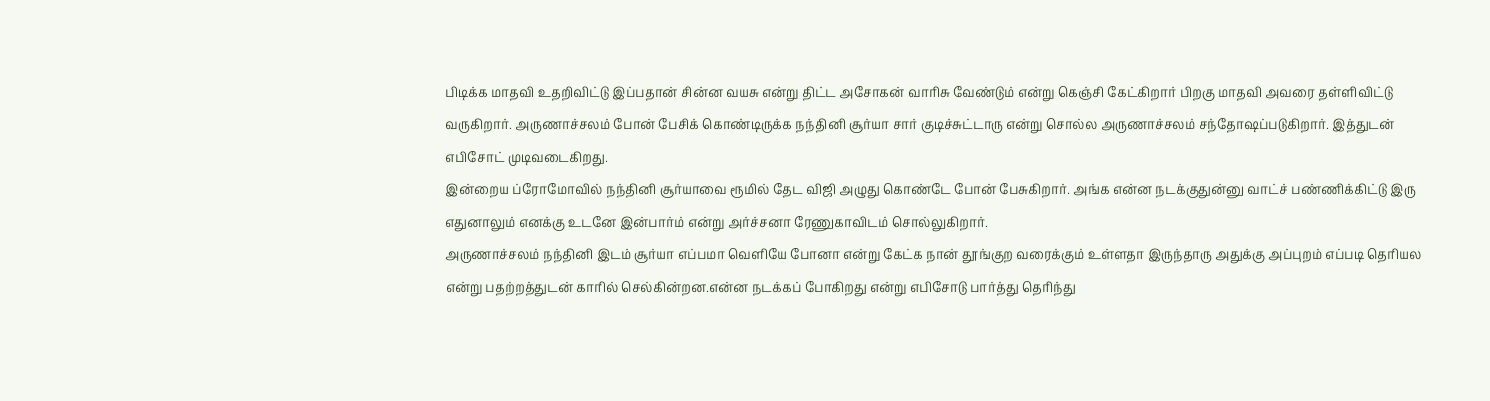பிடிக்க மாதவி உதறிவிட்டு இப்பதான் சின்ன வயசு என்று திட்ட அசோகன் வாரிசு வேண்டும் என்று கெஞ்சி கேட்கிறார் பிறகு மாதவி அவரை தள்ளிவிட்டு வருகிறார். அருணாச்சலம் போன் பேசிக் கொண்டிருக்க நந்தினி சூர்யா சார் குடிச்சுட்டாரு என்று சொல்ல அருணாச்சலம் சந்தோஷப்படுகிறார். இத்துடன் எபிசோட் முடிவடைகிறது.
இன்றைய ப்ரோமோவில் நந்தினி சூர்யாவை ரூமில் தேட விஜி அழுது கொண்டே போன் பேசுகிறார். அங்க என்ன நடக்குதுன்னு வாட்ச் பண்ணிக்கிட்டு இரு எதுனாலும் எனக்கு உடனே இன்பார்ம் என்று அர்ச்சனா ரேணுகாவிடம் சொல்லுகிறார்.
அருணாச்சலம் நந்தினி இடம் சூர்யா எப்பமா வெளியே போனா என்று கேட்க நான் தூங்குற வரைக்கும் உள்ளதா இருந்தாரு அதுக்கு அப்புறம் எப்படி தெரியல என்று பதற்றத்துடன் காரில் செல்கின்றன.என்ன நடக்கப் போகிறது என்று எபிசோடு பார்த்து தெரிந்து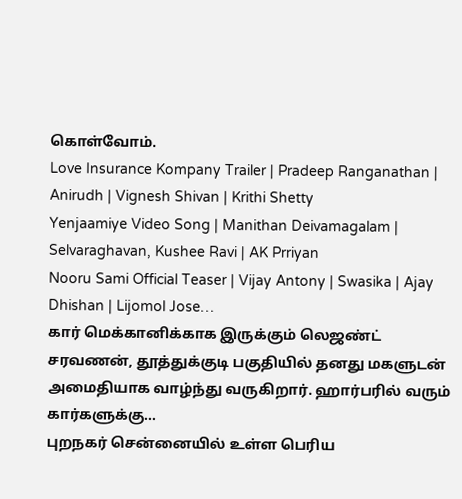கொள்வோம்.
Love Insurance Kompany Trailer | Pradeep Ranganathan | Anirudh | Vignesh Shivan | Krithi Shetty
Yenjaamiye Video Song | Manithan Deivamagalam | Selvaraghavan, Kushee Ravi | AK Prriyan
Nooru Sami Official Teaser | Vijay Antony | Swasika | Ajay Dhishan | Lijomol Jose…
கார் மெக்கானிக்காக இருக்கும் லெஜண்ட் சரவணன், தூத்துக்குடி பகுதியில் தனது மகளுடன் அமைதியாக வாழ்ந்து வருகிறார். ஹார்பரில் வரும் கார்களுக்கு…
புறநகர் சென்னையில் உள்ள பெரிய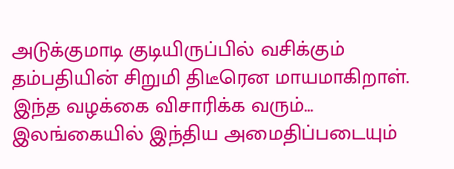அடுக்குமாடி குடியிருப்பில் வசிக்கும் தம்பதியின் சிறுமி திடீரென மாயமாகிறாள். இந்த வழக்கை விசாரிக்க வரும்…
இலங்கையில் இந்திய அமைதிப்படையும்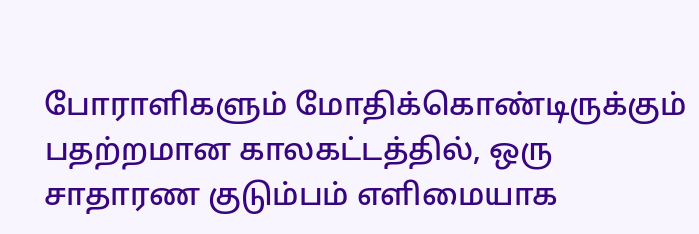போராளிகளும் மோதிக்கொண்டிருக்கும் பதற்றமான காலகட்டத்தில், ஒரு சாதாரண குடும்பம் எளிமையாக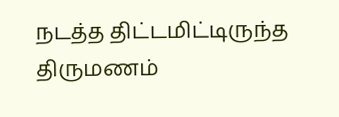நடத்த திட்டமிட்டிருந்த திருமணம்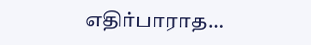எதிர்பாராத…